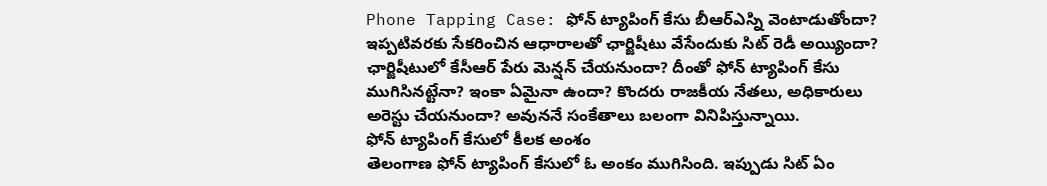Phone Tapping Case: ఫోన్ ట్యాపింగ్ కేసు బీఆర్ఎస్ని వెంటాడుతోందా? ఇప్పటివరకు సేకరించిన ఆధారాలతో ఛార్జిషీటు వేసేందుకు సిట్ రెడీ అయ్యిందా? ఛార్జిషీటులో కేసీఆర్ పేరు మెన్షన్ చేయనుందా? దీంతో ఫోన్ ట్యాపింగ్ కేసు ముగిసినట్టేనా? ఇంకా ఏమైనా ఉందా? కొందరు రాజకీయ నేతలు, అధికారులు అరెస్టు చేయనుందా? అవుననే సంకేతాలు బలంగా వినిపిస్తున్నాయి.
ఫోన్ ట్యాపింగ్ కేసులో కీలక అంశం
తెలంగాణ ఫోన్ ట్యాపింగ్ కేసులో ఓ అంకం ముగిసింది. ఇప్పుడు సిట్ ఏం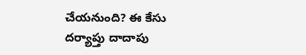చేయనుంది? ఈ కేసు దర్యాప్తు దాదాపు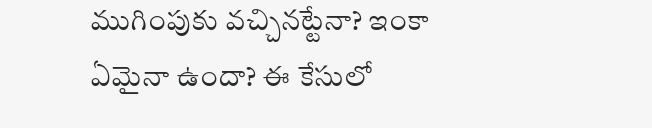ముగింపుకు వచ్చినట్టేనా? ఇంకా ఏమైనా ఉందా? ఈ కేసులో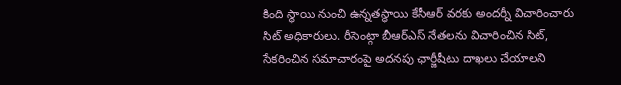కింది స్థాయి నుంచి ఉన్నతస్ధాయి కేసీఆర్ వరకు అందర్నీ విచారించారు సిట్ అధికారులు. రీసెంట్గా బీఆర్ఎస్ నేతలను విచారించిన సిట్, సేకరించిన సమాచారంపై అదనపు ఛార్జీషీటు దాఖలు చేయాలని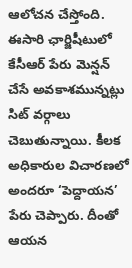ఆలోచన చేస్తోంది.
ఈసారి ఛార్జిషీటులో కేసీఆర్ పేరు మెన్షన్ చేసే అవకాశమున్నట్లు సిట్ వర్గాలు చెబుతున్నాయి. కీలక అధికారుల విచారణలో అందరూ ‘పెద్దాయన’ పేరు చెప్పారు. దీంతో ఆయన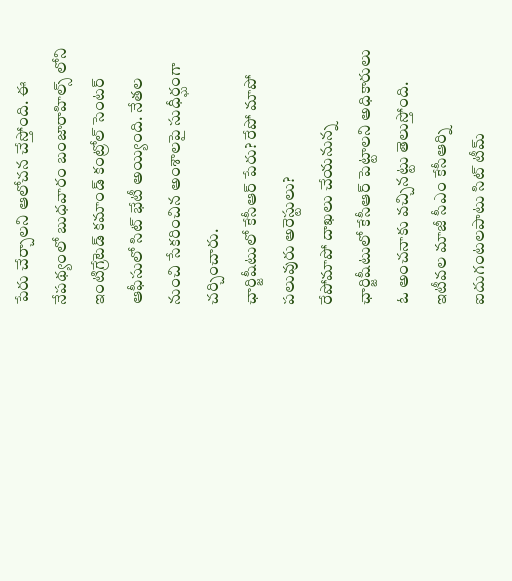పేరు చేర్చాలని ఆలోచన చేస్తోంది. ఈ నేపథ్యంలో బుధవారం బంజారాహిల్స్ లోని ఇంటిగ్రేటెడ్ కమాండ్ కంట్రోల్ సెంటర్ ఆఫీసులో సిట్ భేటీ అయ్యింది. నేతల నుంచి సేకరించిన అంశాలపై సుధీర్ఘంగా చర్చించారు.
ఛార్జిషీటులో కేసీఆర్ పేరు? రేపో మాపో పలువురు అరెస్టులు?
రేపోమాపో దాఖలు చేయనున్న ఛార్జిషీటులో కేసీఆర్ పెట్టాలని అధికారులు ఓ అంచనాకు వచ్చినట్టు తెలుస్తోంది. ఇటీవల మాజీ సీఎం కేసీఆర్ని ఐదుగంటలపాటు సిట్ టీమ్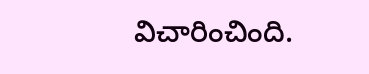విచారించింది.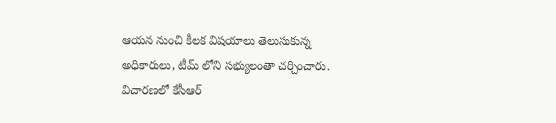ఆయన నుంచి కీలక విషయాలు తెలుసుకున్న అధికారులు, టీమ్ లోని సభ్యులంతా చర్చించారు. విచారణలో కేసీఆర్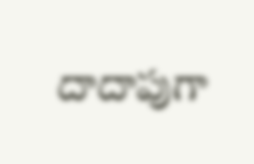దాదాపుగా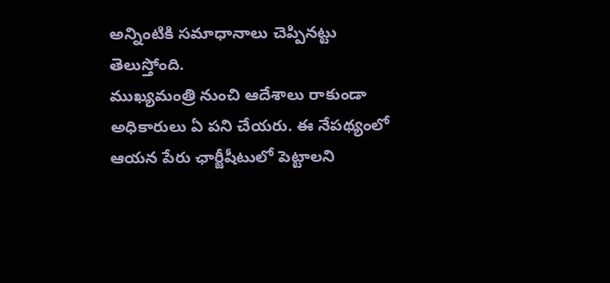అన్నింటికి సమాధానాలు చెప్పినట్టు తెలుస్తోంది.
ముఖ్యమంత్రి నుంచి ఆదేశాలు రాకుండా అధికారులు ఏ పని చేయరు. ఈ నేపథ్యంలో ఆయన పేరు ఛార్జీషీటులో పెట్టాలని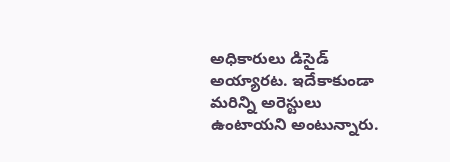అధికారులు డిసైడ్ అయ్యారట. ఇదేకాకుండా మరిన్ని అరెస్టులు ఉంటాయని అంటున్నారు.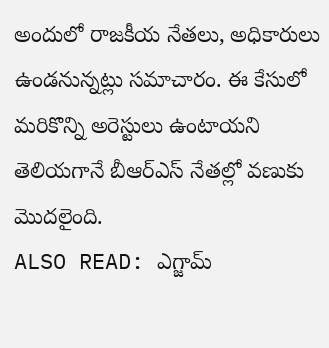అందులో రాజకీయ నేతలు, అధికారులు ఉండనున్నట్లు సమాచారం. ఈ కేసులో మరికొన్ని అరెస్టులు ఉంటాయని తెలియగానే బీఆర్ఎస్ నేతల్లో వణుకు మొదలైంది.
ALSO READ: ఎగ్జామ్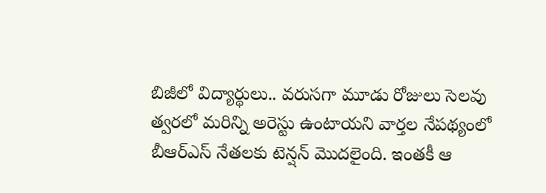బిజీలో విద్యార్థులు.. వరుసగా మూడు రోజులు సెలవు
త్వరలో మరిన్ని అరెస్టు ఉంటాయని వార్తల నేపథ్యంలో బీఆర్ఎస్ నేతలకు టెన్షన్ మొదలైంది. ఇంతకీ ఆ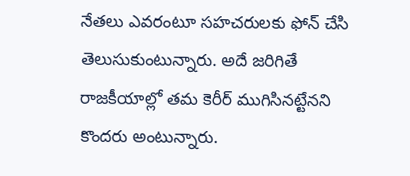నేతలు ఎవరంటూ సహచరులకు ఫోన్ చేసి తెలుసుకుంటున్నారు. అదే జరిగితే రాజకీయాల్లో తమ కెరీర్ ముగిసినట్టేనని కొందరు అంటున్నారు.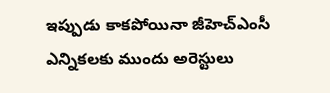ఇప్పుడు కాకపోయినా జీహెచ్ఎంసీ ఎన్నికలకు ముందు అరెస్టులు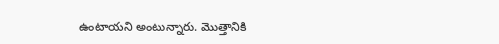ఉంటాయని అంటున్నారు. మొత్తానికి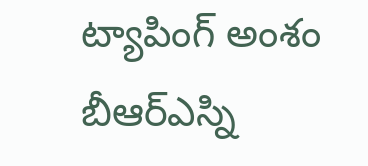ట్యాపింగ్ అంశం బీఆర్ఎస్ని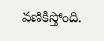వణికిస్తోంది.